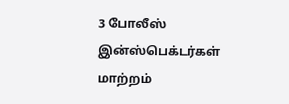3 போலீஸ் இன்ஸ்பெக்டர்கள் மாற்றம்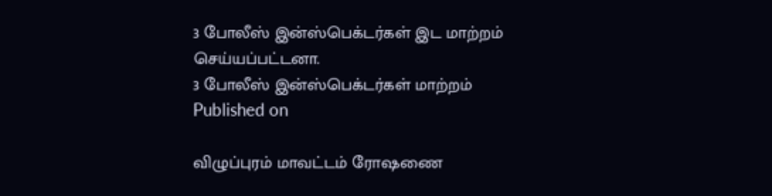3 போலீஸ் இன்ஸ்பெக்டர்கள் இட மாற்றம் செய்யப்பட்டனா.
3 போலீஸ் இன்ஸ்பெக்டர்கள் மாற்றம்
Published on

விழுப்புரம் மாவட்டம் ரோஷணை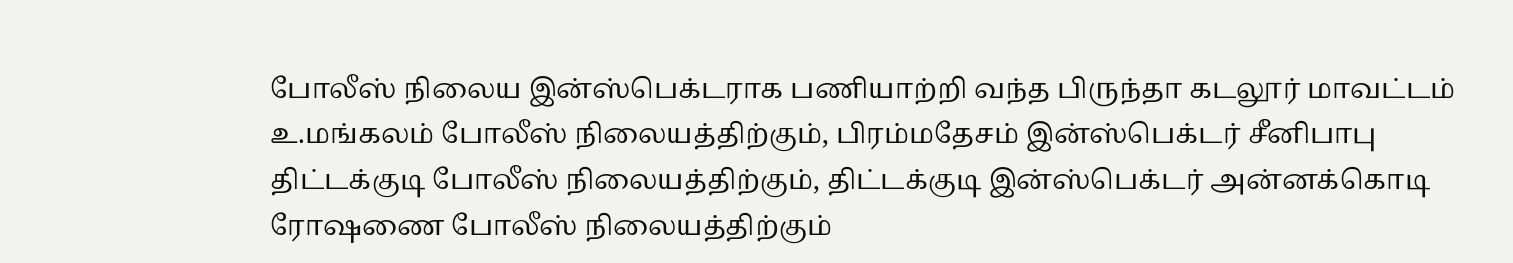போலீஸ் நிலைய இன்ஸ்பெக்டராக பணியாற்றி வந்த பிருந்தா கடலூர் மாவட்டம் உ.மங்கலம் போலீஸ் நிலையத்திற்கும், பிரம்மதேசம் இன்ஸ்பெக்டர் சீனிபாபு திட்டக்குடி போலீஸ் நிலையத்திற்கும், திட்டக்குடி இன்ஸ்பெக்டர் அன்னக்கொடி ரோஷணை போலீஸ் நிலையத்திற்கும்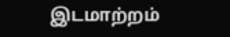இடமாற்றம்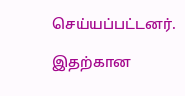செய்யப்பட்டனர்.

இதற்கான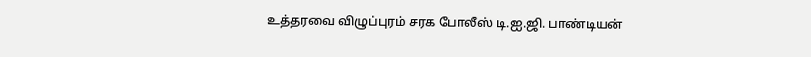உத்தரவை விழுப்புரம் சரக போலீஸ் டி.ஐ.ஜி. பாண்டியன்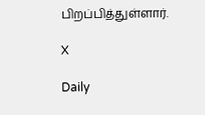பிறப்பித்துள்ளார்.

X

Daily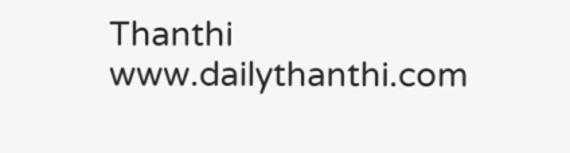Thanthi
www.dailythanthi.com